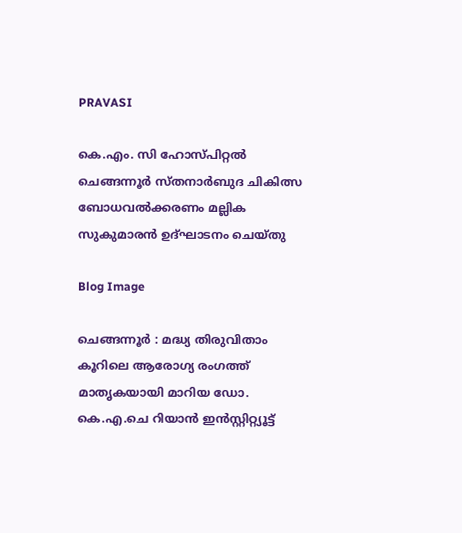PRAVASI

കെ.എം. സി ഹോസ്പിറ്റൽ ചെങ്ങന്നൂർ സ്‌തനാർബുദ ചികിത്സ ബോധവൽക്കരണം മല്ലിക സുകുമാരൻ ഉദ്ഘാടനം ചെയ്തു

Blog Image

ചെങ്ങന്നൂർ : മദ്ധ്യ തിരുവിതാം കൂറിലെ ആരോഗ്യ രംഗത്ത് മാതൃകയായി മാറിയ ഡോ. കെ.എ.ചെ റിയാൻ ഇൻസ്റ്റിറ്റ്യൂട്ട്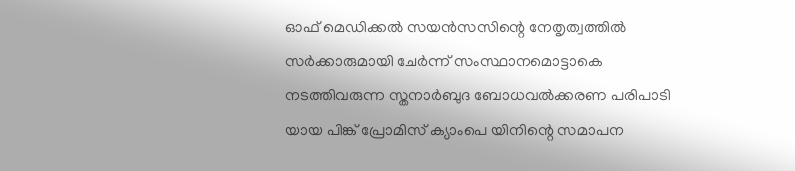ഓഫ് മെഡിക്കൽ സയൻസസിന്റെ നേതൃത്വത്തിൽ സർക്കാരുമായി ചേർന്ന് സംസ്ഥാനമൊട്ടാകെ നടത്തിവരുന്ന സ്തനാർബുദ ബോധവൽക്കരണ പരിപാടി യായ പിങ്ക് പ്രോമിസ് ക്യാംപെ യിനിന്റെ സമാപന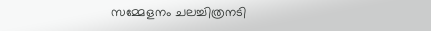സമ്മേളനം ചലച്ചിത്രനടി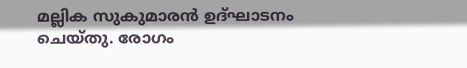മല്ലിക സുകുമാരൻ ഉദ്ഘാടനം ചെയ്തു‌. രോഗം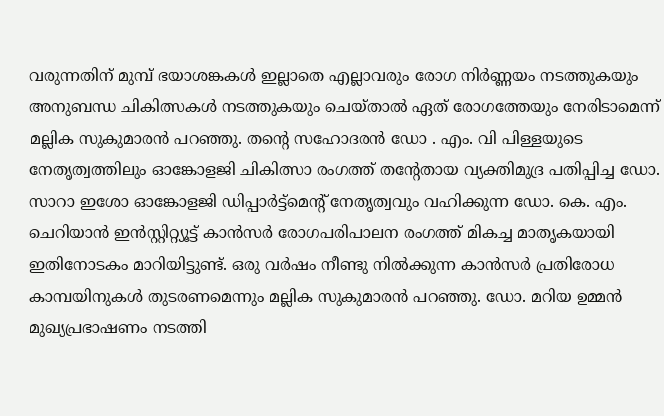വരുന്നതിന് മുമ്പ് ഭയാശങ്കകൾ ഇല്ലാതെ എല്ലാവരും രോഗ നിർണ്ണയം നടത്തുകയും അനുബന്ധ ചികിത്സകൾ നടത്തുകയും ചെയ്താൽ ഏത് രോഗത്തേയും നേരിടാമെന്ന് മല്ലിക സുകുമാരൻ പറഞ്ഞു. തൻ്റെ സഹോദരൻ ഡോ . എം. വി പിള്ളയുടെ നേതൃത്വത്തിലും ഓങ്കോളജി ചികിത്സാ രംഗത്ത് തൻ്റേതായ വ്യക്തിമുദ്ര പതിപ്പിച്ച ഡോ. സാറാ ഇശോ ഓങ്കോളജി ഡിപ്പാർട്ട്മെൻ്റ് നേതൃത്വവും വഹിക്കുന്ന ഡോ. കെ. എം. ചെറിയാൻ ഇൻസ്റ്റിറ്റ്യൂട്ട് കാൻസർ രോഗപരിപാലന രംഗത്ത് മികച്ച മാതൃകയായി ഇതിനോടകം മാറിയിട്ടുണ്ട്. ഒരു വർഷം നീണ്ടു നിൽക്കുന്ന കാൻസർ പ്രതിരോധ കാമ്പയിനുകൾ തുടരണമെന്നും മല്ലിക സുകുമാരൻ പറഞ്ഞു. ഡോ. മറിയ ഉമ്മൻ മുഖ്യപ്രഭാഷണം നടത്തി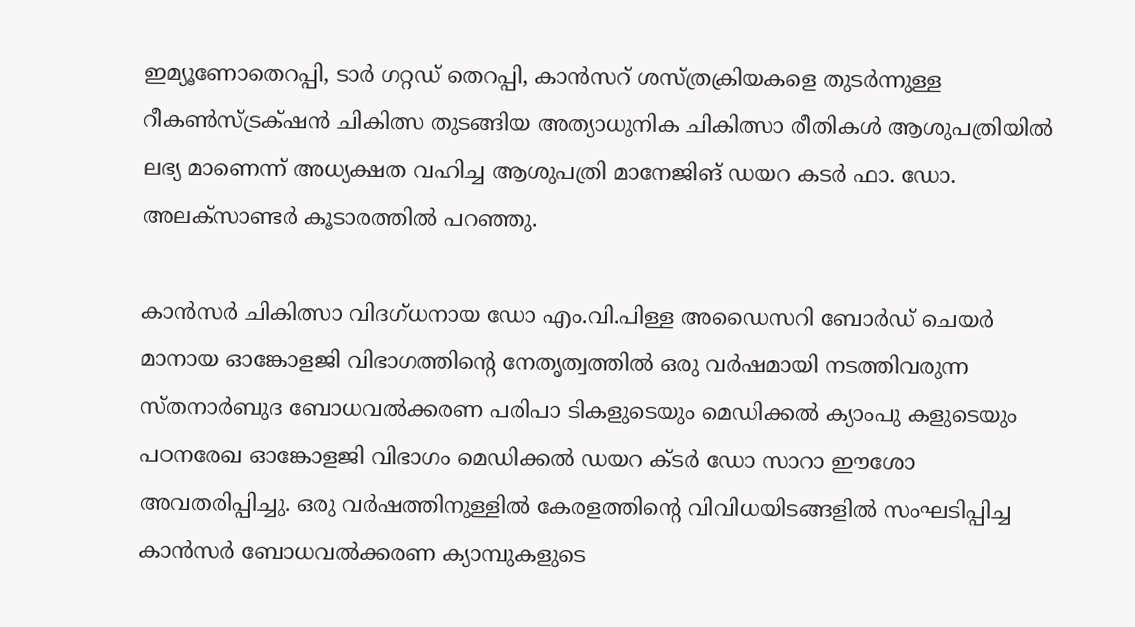ഇമ്യൂണോതെറപ്പി, ടാർ ഗറ്റഡ് തെറപ്പി, കാൻസറ് ശസ്ത്രക്രിയകളെ തുടർന്നുള്ള റീകൺസ്ട്രക്‌ഷൻ ചികിത്സ തുടങ്ങിയ അത്യാധുനിക ചികിത്സാ രീതികൾ ആശുപത്രിയിൽ ലഭ്യ മാണെന്ന് അധ്യക്ഷത വഹിച്ച ആശുപത്രി മാനേജിങ് ഡയറ കടർ ഫാ. ഡോ. അലക്സാണ്ടർ കൂടാരത്തിൽ പറഞ്ഞു.

കാൻസർ ചികിത്സാ വിദഗ്‌ധനായ ഡോ എം.വി.പിള്ള അഡൈസറി ബോർഡ് ചെയർ മാനായ ഓങ്കോളജി വിഭാഗത്തിൻ്റെ നേതൃത്വത്തിൽ ഒരു വർഷമായി നടത്തിവരുന്ന സ്തനാർബുദ ബോധവൽക്കരണ പരിപാ ടികളുടെയും മെഡിക്കൽ ക്യാംപു കളുടെയും പഠനരേഖ ഓങ്കോളജി വിഭാഗം മെഡിക്കൽ ഡയറ ക്ടർ ഡോ സാറാ ഈശോ അവതരിപ്പിച്ചു. ഒരു വർഷത്തിനുള്ളിൽ കേരളത്തിൻ്റെ വിവിധയിടങ്ങളിൽ സംഘടിപ്പിച്ച കാൻസർ ബോധവൽക്കരണ ക്യാമ്പുകളുടെ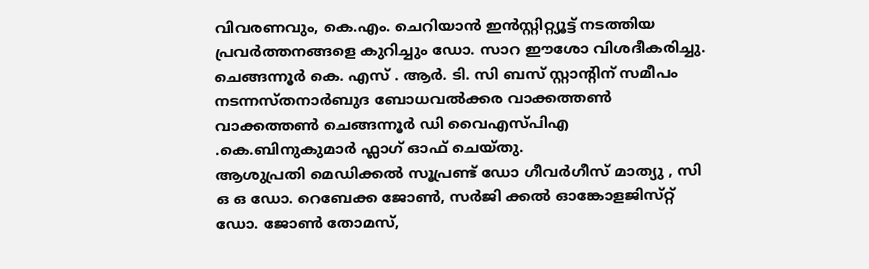വിവരണവും, കെ.എം. ചെറിയാൻ ഇൻസ്റ്റിറ്റ്യൂട്ട് നടത്തിയ പ്രവർത്തനങ്ങളെ കുറിച്ചും ഡോ. സാറ ഈശോ വിശദീകരിച്ചു.
ചെങ്ങന്നൂർ കെ. എസ് . ആർ. ടി. സി ബസ് സ്റ്റാൻ്റിന് സമീപം നടന്നസ്തനാർബുദ ബോധവൽക്കര വാക്കത്തൺ വാക്കത്തൺ ചെങ്ങന്നൂർ ഡി വൈഎസ്‌പിഎ .കെ.ബിനുകുമാർ ഫ്ലാഗ് ഓഫ് ചെയ്തു.
ആശുപ്രതി മെഡിക്കൽ സൂപ്രണ്ട് ഡോ ഗീവർഗീസ് മാത്യു , സി ഒ ഒ ഡോ. റെബേക്ക ജോൺ, സർജി ക്കൽ ഓങ്കോളജിസ്‌റ്റ് ഡോ. ജോൺ തോമസ്,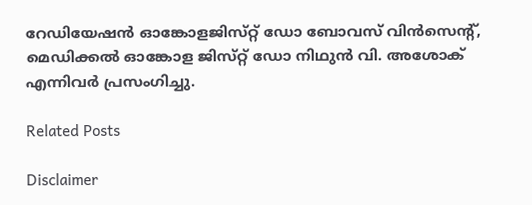റേഡിയേഷൻ ഓങ്കോളജിസ്‌റ്റ് ഡോ ബോവസ് വിൻസെന്റ്, മെഡിക്കൽ ഓങ്കോള ജിസ്‌റ്റ് ഡോ നിഥുൻ വി. അശോക്  എന്നിവർ പ്രസംഗിച്ചു.

Related Posts

Disclaimer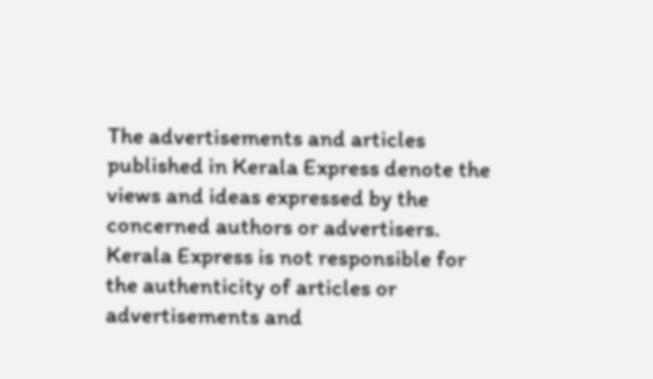The advertisements and articles published in Kerala Express denote the views and ideas expressed by the concerned authors or advertisers. Kerala Express is not responsible for the authenticity of articles or advertisements and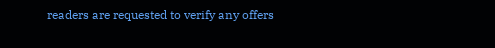readers are requested to verify any offers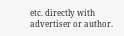etc. directly with advertiser or author.